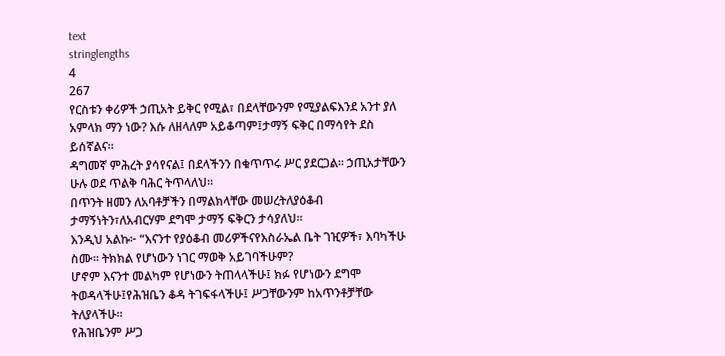text
stringlengths
4
267
የርስቱን ቀሪዎች ኃጢአት ይቅር የሚል፣ በደላቸውንም የሚያልፍእንደ አንተ ያለ አምላክ ማን ነው? እሱ ለዘላለም አይቆጣም፤ታማኝ ፍቅር በማሳየት ደስ ይሰኛልና።
ዳግመኛ ምሕረት ያሳየናል፤ በደላችንን በቁጥጥሩ ሥር ያደርጋል። ኃጢአታቸውን ሁሉ ወደ ጥልቅ ባሕር ትጥላለህ።
በጥንት ዘመን ለአባቶቻችን በማልክላቸው መሠረትለያዕቆብ ታማኝነትን፣ለአብርሃም ደግሞ ታማኝ ፍቅርን ታሳያለህ።
እንዲህ አልኩ፦ “እናንተ የያዕቆብ መሪዎችናየእስራኤል ቤት ገዢዎች፣ እባካችሁ ስሙ። ትክክል የሆነውን ነገር ማወቅ አይገባችሁም?
ሆኖም እናንተ መልካም የሆነውን ትጠላላችሁ፤ ክፉ የሆነውን ደግሞ ትወዳላችሁ፤የሕዝቤን ቆዳ ትገፍፋላችሁ፤ ሥጋቸውንም ከአጥንቶቻቸው ትለያላችሁ።
የሕዝቤንም ሥጋ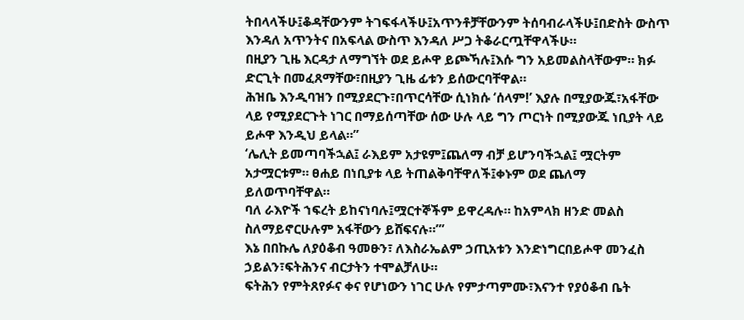ትበላላችሁ፤ቆዳቸውንም ትገፍፋላችሁ፤አጥንቶቻቸውንም ትሰባብራላችሁ፤በድስት ውስጥ እንዳለ አጥንትና በአፍላል ውስጥ እንዳለ ሥጋ ትቆራርጧቸዋላችሁ።
በዚያን ጊዜ እርዳታ ለማግኘት ወደ ይሖዋ ይጮኻሉ፤እሱ ግን አይመልስላቸውም። ክፉ ድርጊት በመፈጸማቸው፣በዚያን ጊዜ ፊቱን ይሰውርባቸዋል።
ሕዝቤ እንዲባዝን በሚያደርጉ፣በጥርሳቸው ሲነክሱ ‘ሰላም!’ እያሉ በሚያውጁ፣አፋቸው ላይ የሚያደርጉት ነገር በማይሰጣቸው ሰው ሁሉ ላይ ግን ጦርነት በሚያውጁ ነቢያት ላይ ይሖዋ እንዲህ ይላል።”
‘ሌሊት ይመጣባችኋል፤ ራእይም አታዩም፤ጨለማ ብቻ ይሆንባችኋል፤ ሟርትም አታሟርቱም። ፀሐይ በነቢያቱ ላይ ትጠልቅባቸዋለች፤ቀኑም ወደ ጨለማ ይለወጥባቸዋል።
ባለ ራእዮች ኀፍረት ይከናነባሉ፤ሟርተኞችም ይዋረዳሉ። ከአምላክ ዘንድ መልስ ስለማይኖርሁሉም አፋቸውን ይሸፍናሉ።’”
እኔ በበኩሌ ለያዕቆብ ዓመፁን፣ ለእስራኤልም ኃጢአቱን እንድነግርበይሖዋ መንፈስ ኃይልን፣ፍትሕንና ብርታትን ተሞልቻለሁ።
ፍትሕን የምትጸየፉና ቀና የሆነውን ነገር ሁሉ የምታጣምሙ፣እናንተ የያዕቆብ ቤት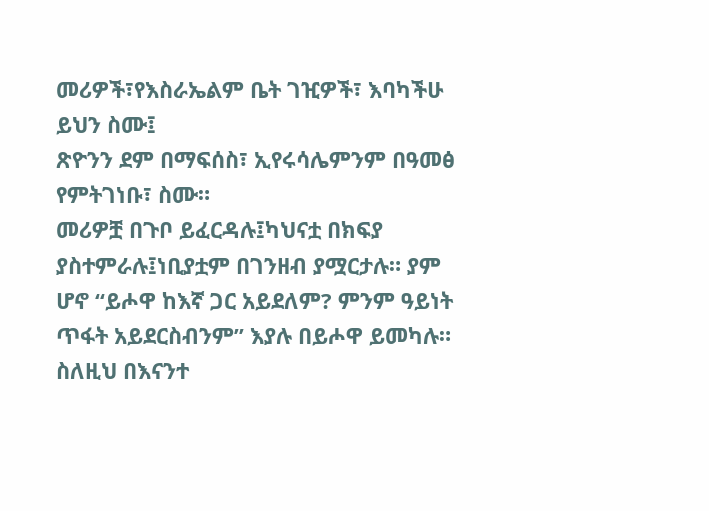መሪዎች፣የእስራኤልም ቤት ገዢዎች፣ እባካችሁ ይህን ስሙ፤
ጽዮንን ደም በማፍሰስ፣ ኢየሩሳሌምንም በዓመፅ የምትገነቡ፣ ስሙ።
መሪዎቿ በጉቦ ይፈርዳሉ፤ካህናቷ በክፍያ ያስተምራሉ፤ነቢያቷም በገንዘብ ያሟርታሉ። ያም ሆኖ “ይሖዋ ከእኛ ጋር አይደለም? ምንም ዓይነት ጥፋት አይደርስብንም” እያሉ በይሖዋ ይመካሉ።
ስለዚህ በእናንተ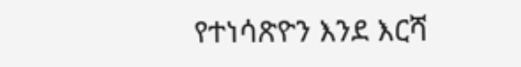የተነሳጽዮን እንደ እርሻ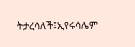ትታረሳለች፤ኢየሩሳሌም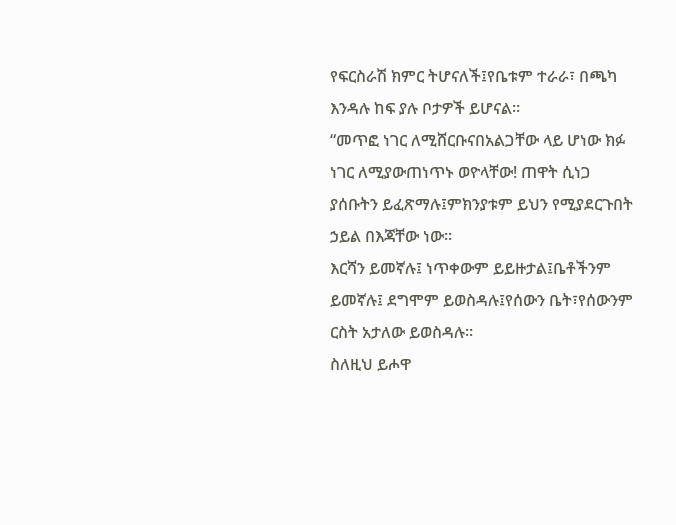የፍርስራሽ ክምር ትሆናለች፤የቤቱም ተራራ፣ በጫካ እንዳሉ ከፍ ያሉ ቦታዎች ይሆናል።
“መጥፎ ነገር ለሚሸርቡናበአልጋቸው ላይ ሆነው ክፉ ነገር ለሚያውጠነጥኑ ወዮላቸው! ጠዋት ሲነጋ ያሰቡትን ይፈጽማሉ፤ምክንያቱም ይህን የሚያደርጉበት ኃይል በእጃቸው ነው።
እርሻን ይመኛሉ፤ ነጥቀውም ይይዙታል፤ቤቶችንም ይመኛሉ፤ ደግሞም ይወስዳሉ፤የሰውን ቤት፣የሰውንም ርስት አታለው ይወስዳሉ።
ስለዚህ ይሖዋ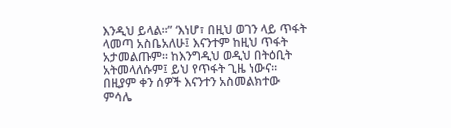እንዲህ ይላል።” ‘እነሆ፣ በዚህ ወገን ላይ ጥፋት ላመጣ አስቤአለሁ፤ እናንተም ከዚህ ጥፋት አታመልጡም። ከእንግዲህ ወዲህ በትዕቢት አትመላለሱም፤ ይህ የጥፋት ጊዜ ነውና።
በዚያም ቀን ሰዎች እናንተን አስመልክተው ምሳሌ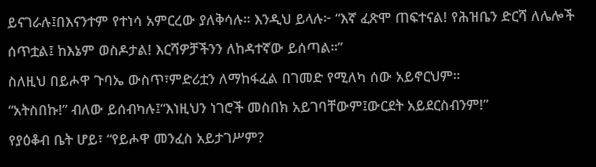ይናገራሉ፤በእናንተም የተነሳ አምርረው ያለቅሳሉ። እንዲህ ይላሉ፦ “እኛ ፈጽሞ ጠፍተናል! የሕዝቤን ድርሻ ለሌሎች ሰጥቷል፤ ከእኔም ወስዶታል! እርሻዎቻችንን ለከዳተኛው ይሰጣል።”
ስለዚህ በይሖዋ ጉባኤ ውስጥ፣ምድሪቷን ለማከፋፈል በገመድ የሚለካ ሰው አይኖርህም።
“አትስበኩ!” ብለው ይሰብካሉ፤“እነዚህን ነገሮች መስበክ አይገባቸውም፤ውርደት አይደርስብንም!”
የያዕቆብ ቤት ሆይ፣ “የይሖዋ መንፈስ አይታገሥም?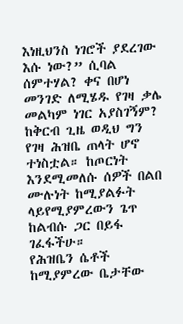እነዚህንስ ነገሮች ያደረገው እሱ ነው?” ሲባል ሰምተሃል? ቀና በሆነ መንገድ ለሚሄዱ የገዛ ቃሌ መልካም ነገር አያስገኝም?
ከቅርብ ጊዜ ወዲህ ግን የገዛ ሕዝቤ ጠላት ሆኖ ተነስቷል። ከጦርነት እንደሚመለሱ ሰዎች በልበ ሙሉነት ከሚያልፉት ላይየሚያምረውን ጌጥ ከልብሱ ጋር በይፋ ገፈፋችሁ።
የሕዝቤን ሴቶች ከሚያምረው ቤታቸው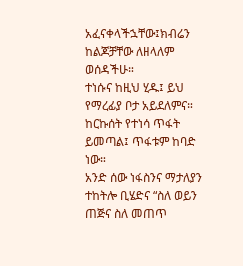አፈናቀላችኋቸው፤ክብሬን ከልጆቻቸው ለዘላለም ወሰዳችሁ።
ተነሱና ከዚህ ሂዱ፤ ይህ የማረፊያ ቦታ አይደለምና። ከርኩሰት የተነሳ ጥፋት ይመጣል፤ ጥፋቱም ከባድ ነው።
አንድ ሰው ነፋስንና ማታለያን ተከትሎ ቢሄድና “ስለ ወይን ጠጅና ስለ መጠጥ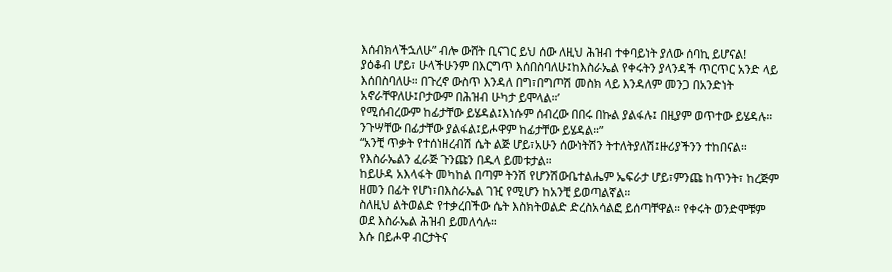እሰብክላችኋለሁ” ብሎ ውሸት ቢናገር ይህ ሰው ለዚህ ሕዝብ ተቀባይነት ያለው ሰባኪ ይሆናል!
ያዕቆብ ሆይ፣ ሁላችሁንም በእርግጥ እሰበስባለሁ፤ከእስራኤል የቀሩትን ያላንዳች ጥርጥር አንድ ላይ እሰበስባለሁ። በጉረኖ ውስጥ እንዳለ በግ፣በግጦሽ መስክ ላይ እንዳለም መንጋ በአንድነት አኖራቸዋለሁ፤ቦታውም በሕዝብ ሁካታ ይሞላል።’
የሚሰብረውም ከፊታቸው ይሄዳል፤እነሱም ሰብረው በበሩ በኩል ያልፋሉ፤ በዚያም ወጥተው ይሄዳሉ። ንጉሣቸው በፊታቸው ያልፋል፤ይሖዋም ከፊታቸው ይሄዳል።”
“አንቺ ጥቃት የተሰነዘረብሽ ሴት ልጅ ሆይ፣አሁን ሰውነትሽን ትተለትያለሽ፤ዙሪያችንን ተከበናል። የእስራኤልን ፈራጅ ጉንጩን በዱላ ይመቱታል።
ከይሁዳ አእላፋት መካከል በጣም ትንሽ የሆንሽውቤተልሔም ኤፍራታ ሆይ፣ምንጩ ከጥንት፣ ከረጅም ዘመን በፊት የሆነ፣በእስራኤል ገዢ የሚሆን ከአንቺ ይወጣልኛል።
ስለዚህ ልትወልድ የተቃረበችው ሴት እስክትወልድ ድረስአሳልፎ ይሰጣቸዋል። የቀሩት ወንድሞቹም ወደ እስራኤል ሕዝብ ይመለሳሉ።
እሱ በይሖዋ ብርታትና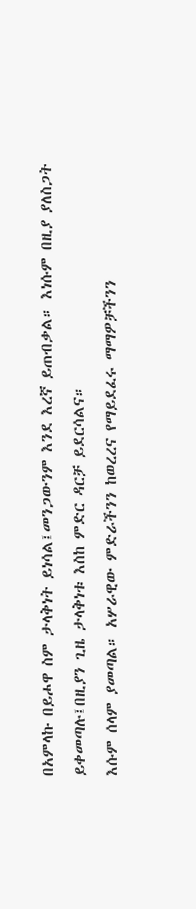በአምላኩ በይሖዋ ስም ታላቅነት ይነሳል፤መንጋውንም እንደ እረኛ ይጠብቃል። እነሱም በዚያ ያለስጋት ይቀመጣሉ፤በዚያን ጊዜ ታላቅነቱ እስከ ምድር ዳርቻ ይደርሳልና።
እሱም ሰላም ያመጣል። አሦራዊው ምድራችንን ከወረረና የማይደፈሩ ማማዎቻችንን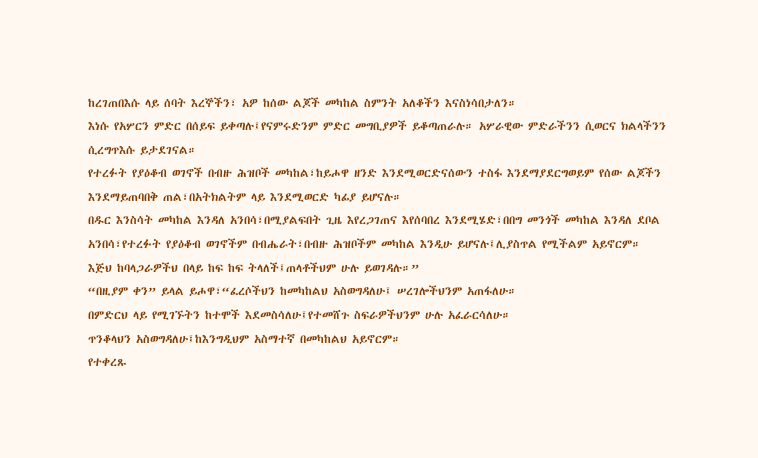ከረገጠበእሱ ላይ ሰባት እረኞችን፣ አዎ ከሰው ልጆች መካከል ስምንት አለቆችን እናስነሳበታለን።
እነሱ የአሦርን ምድር በሰይፍ ይቀጣሉ፤የናምሩድንም ምድር መግቢያዎች ይቆጣጠራሉ። አሦራዊው ምድራችንን ሲወርና ክልላችንን ሲረግጥእሱ ይታደገናል።
የተረፉት የያዕቆብ ወገኖች በብዙ ሕዝቦች መካከል፣ከይሖዋ ዘንድ እንደሚወርድናሰውን ተስፋ እንደማያደርግወይም የሰው ልጆችን እንደማይጠባበቅ ጠል፣በአትክልትም ላይ እንደሚወርድ ካፊያ ይሆናሉ።
በዱር እንስሳት መካከል እንዳለ አንበሳ፣በሚያልፍበት ጊዜ እየረጋገጠና እየሰባበረ እንደሚሄድ፣በበግ መንጎች መካከል እንዳለ ደቦል አንበሳ፣የተረፉት የያዕቆብ ወገኖችም በብሔራት፣በብዙ ሕዝቦችም መካከል እንዲሁ ይሆናሉ፤ሊያስጥል የሚችልም አይኖርም።
እጅህ ከባላጋራዎችህ በላይ ከፍ ከፍ ትላለች፤ጠላቶችህም ሁሉ ይወገዳሉ።”
“በዚያም ቀን” ይላል ይሖዋ፣“ፈረሶችህን ከመካከልህ አስወግዳለሁ፤ ሠረገሎችህንም አጠፋለሁ።
በምድርህ ላይ የሚገኙትን ከተሞች እደመስሳለሁ፤የተመሸጉ ስፍራዎችህንም ሁሉ አፈራርሳለሁ።
ጥንቆላህን አስወግዳለሁ፤ከእንግዲህም አስማተኛ በመካከልህ አይኖርም።
የተቀረጹ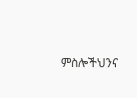ምስሎችህንና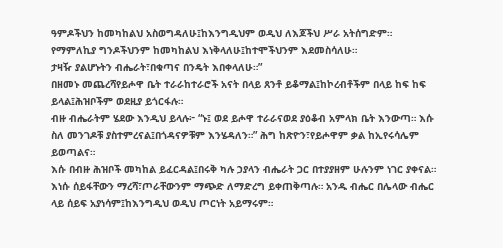ዓምዶችህን ከመካከልህ አስወግዳለሁ፤ከእንግዲህም ወዲህ ለእጆችህ ሥራ አትሰግድም።
የማምለኪያ ግንዶችህንም ከመካከልህ እነቅላለሁ፤ከተሞችህንም እደመስሳለሁ።
ታዛዥ ያልሆኑትን ብሔራት፣በቁጣና በንዴት እበቀላለሁ።”
በዘመኑ መጨረሻየይሖዋ ቤት ተራራከተራሮች አናት በላይ ጸንቶ ይቆማል፤ከኮረብቶችም በላይ ከፍ ከፍ ይላል፤ሕዝቦችም ወደዚያ ይጎርፋሉ።
ብዙ ብሔራትም ሄደው እንዲህ ይላሉ፦ “ኑ፤ ወደ ይሖዋ ተራራናወደ ያዕቆብ አምላክ ቤት እንውጣ። እሱ ስለ መንገዶቹ ያስተምረናል፤በጎዳናዎቹም እንሄዳለን።” ሕግ ከጽዮን፣የይሖዋም ቃል ከኢየሩሳሌም ይወጣልና።
እሱ በብዙ ሕዝቦች መካከል ይፈርዳል፤በሩቅ ካሉ ኃያላን ብሔራት ጋር በተያያዘም ሁሉንም ነገር ያቀናል። እነሱ ሰይፋቸውን ማረሻ፣ጦራቸውንም ማጭድ ለማድረግ ይቀጠቅጣሉ። አንዱ ብሔር በሌላው ብሔር ላይ ሰይፍ አያነሳም፤ከእንግዲህ ወዲህ ጦርነት አይማሩም።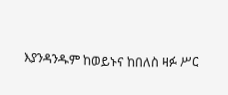እያንዳንዱም ከወይኑና ከበለስ ዛፉ ሥር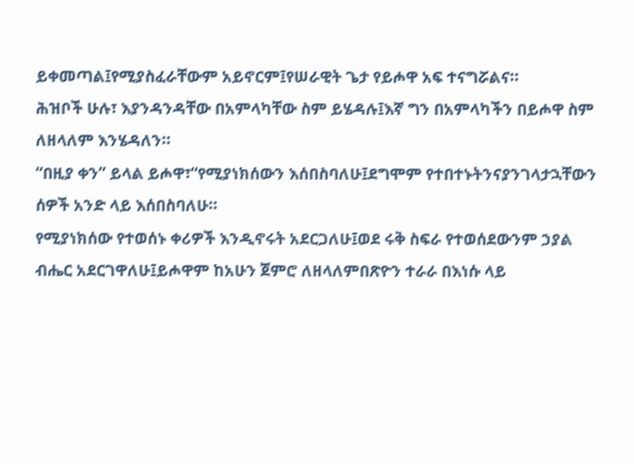ይቀመጣል፤የሚያስፈራቸውም አይኖርም፤የሠራዊት ጌታ የይሖዋ አፍ ተናግሯልና።
ሕዝቦች ሁሉ፣ እያንዳንዳቸው በአምላካቸው ስም ይሄዳሉ፤እኛ ግን በአምላካችን በይሖዋ ስም ለዘላለም እንሄዳለን።
“በዚያ ቀን” ይላል ይሖዋ፣“የሚያነክሰውን እሰበስባለሁ፤ደግሞም የተበተኑትንናያንገላታኋቸውን ሰዎች አንድ ላይ እሰበስባለሁ።
የሚያነክሰው የተወሰኑ ቀሪዎች እንዲኖሩት አደርጋለሁ፤ወደ ሩቅ ስፍራ የተወሰደውንም ኃያል ብሔር አደርገዋለሁ፤ይሖዋም ከአሁን ጀምሮ ለዘላለምበጽዮን ተራራ በእነሱ ላይ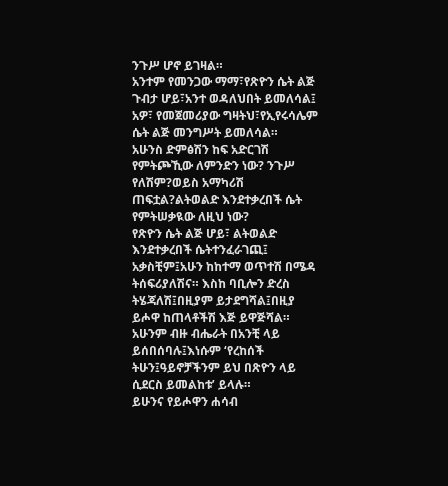ንጉሥ ሆኖ ይገዛል።
አንተም የመንጋው ማማ፣የጽዮን ሴት ልጅ ጉብታ ሆይ፣አንተ ወዳለህበት ይመለሳል፤ አዎ፣ የመጀመሪያው ግዛትህ፣የኢየሩሳሌም ሴት ልጅ መንግሥት ይመለሳል።
አሁንስ ድምፅሽን ከፍ አድርገሽ የምትጮኺው ለምንድን ነው? ንጉሥ የለሽም?ወይስ አማካሪሽ ጠፍቷል?ልትወልድ እንደተቃረበች ሴት የምትሠቃዪው ለዚህ ነው?
የጽዮን ሴት ልጅ ሆይ፣ ልትወልድ እንደተቃረበች ሴትተንፈራገጪ፤ አቃስቺም፤አሁን ከከተማ ወጥተሽ በሜዳ ትሰፍሪያለሽና። እስከ ባቢሎን ድረስ ትሄጃለሽ፤በዚያም ይታደግሻል፤በዚያ ይሖዋ ከጠላቶችሽ እጅ ይዋጅሻል።
አሁንም ብዙ ብሔራት በአንቺ ላይ ይሰበሰባሉ፤እነሱም ‘የረከሰች ትሁን፤ዓይኖቻችንም ይህ በጽዮን ላይ ሲደርስ ይመልከቱ’ ይላሉ።
ይሁንና የይሖዋን ሐሳብ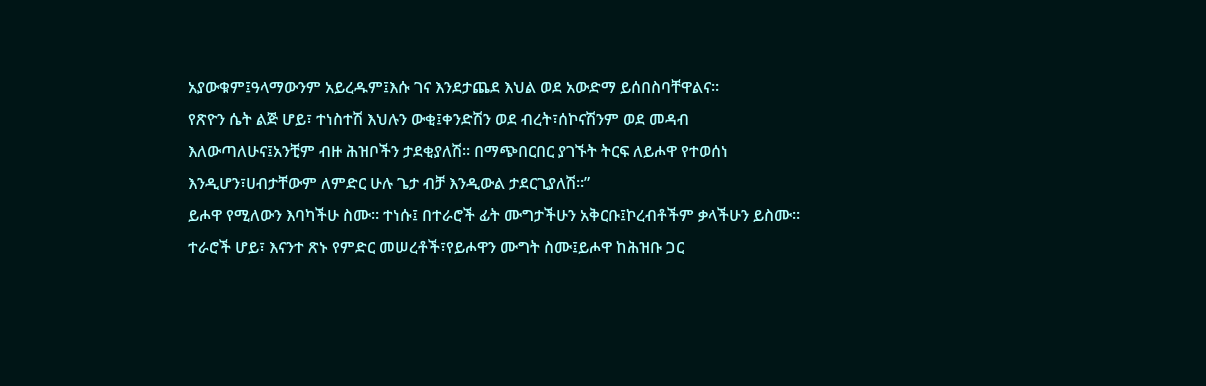አያውቁም፤ዓላማውንም አይረዱም፤እሱ ገና እንደታጨደ እህል ወደ አውድማ ይሰበስባቸዋልና።
የጽዮን ሴት ልጅ ሆይ፣ ተነስተሽ እህሉን ውቂ፤ቀንድሽን ወደ ብረት፣ሰኮናሽንም ወደ መዳብ እለውጣለሁና፤አንቺም ብዙ ሕዝቦችን ታደቂያለሽ። በማጭበርበር ያገኙት ትርፍ ለይሖዋ የተወሰነ እንዲሆን፣ሀብታቸውም ለምድር ሁሉ ጌታ ብቻ እንዲውል ታደርጊያለሽ።”
ይሖዋ የሚለውን እባካችሁ ስሙ። ተነሱ፤ በተራሮች ፊት ሙግታችሁን አቅርቡ፤ኮረብቶችም ቃላችሁን ይስሙ።
ተራሮች ሆይ፣ እናንተ ጽኑ የምድር መሠረቶች፣የይሖዋን ሙግት ስሙ፤ይሖዋ ከሕዝቡ ጋር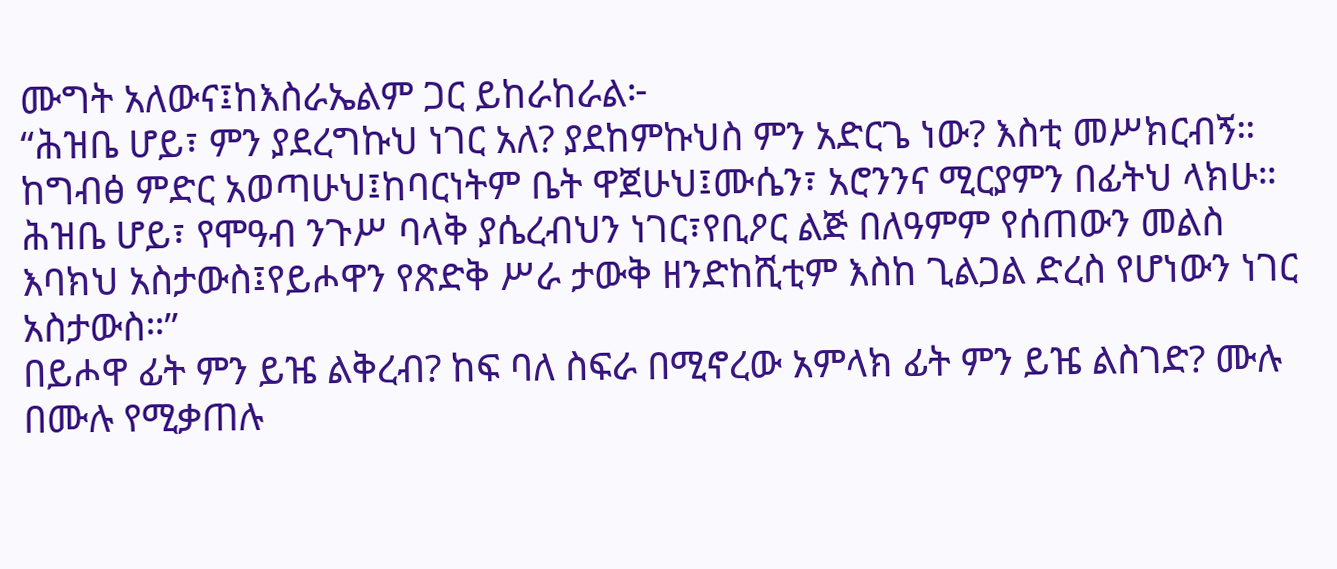ሙግት አለውና፤ከእስራኤልም ጋር ይከራከራል፦
“ሕዝቤ ሆይ፣ ምን ያደረግኩህ ነገር አለ? ያደከምኩህስ ምን አድርጌ ነው? እስቲ መሥክርብኝ።
ከግብፅ ምድር አወጣሁህ፤ከባርነትም ቤት ዋጀሁህ፤ሙሴን፣ አሮንንና ሚርያምን በፊትህ ላክሁ።
ሕዝቤ ሆይ፣ የሞዓብ ንጉሥ ባላቅ ያሴረብህን ነገር፣የቢዖር ልጅ በለዓምም የሰጠውን መልስ እባክህ አስታውስ፤የይሖዋን የጽድቅ ሥራ ታውቅ ዘንድከሺቲም እስከ ጊልጋል ድረስ የሆነውን ነገር አስታውስ።”
በይሖዋ ፊት ምን ይዤ ልቅረብ? ከፍ ባለ ስፍራ በሚኖረው አምላክ ፊት ምን ይዤ ልስገድ? ሙሉ በሙሉ የሚቃጠሉ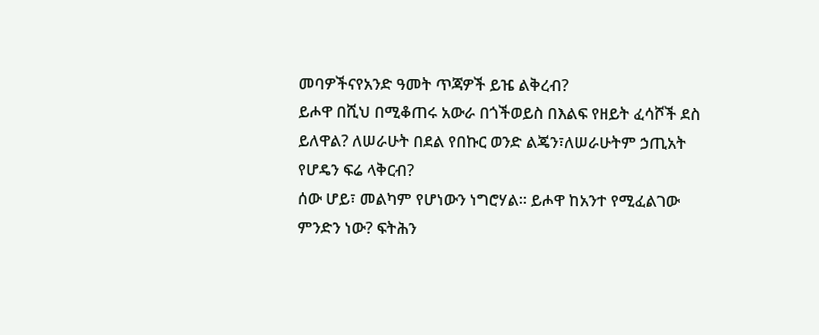መባዎችናየአንድ ዓመት ጥጃዎች ይዤ ልቅረብ?
ይሖዋ በሺህ በሚቆጠሩ አውራ በጎችወይስ በእልፍ የዘይት ፈሳሾች ደስ ይለዋል? ለሠራሁት በደል የበኩር ወንድ ልጄን፣ለሠራሁትም ኃጢአት የሆዴን ፍሬ ላቅርብ?
ሰው ሆይ፣ መልካም የሆነውን ነግሮሃል። ይሖዋ ከአንተ የሚፈልገው ምንድን ነው? ፍትሕን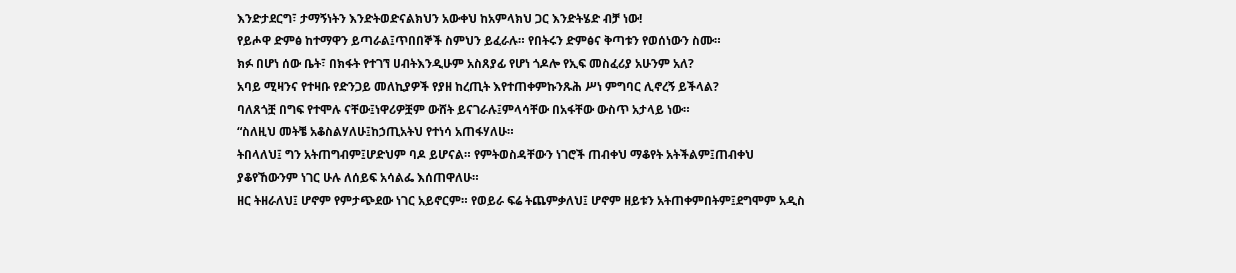እንድታደርግ፣ ታማኝነትን እንድትወድናልክህን አውቀህ ከአምላክህ ጋር እንድትሄድ ብቻ ነው!
የይሖዋ ድምፅ ከተማዋን ይጣራል፤ጥበበኞች ስምህን ይፈራሉ። የበትሩን ድምፅና ቅጣቱን የወሰነውን ስሙ።
ክፉ በሆነ ሰው ቤት፣ በክፋት የተገኘ ሀብትእንዲሁም አስጸያፊ የሆነ ጎዶሎ የኢፍ መስፈሪያ አሁንም አለ?
አባይ ሚዛንና የተዛቡ የድንጋይ መለኪያዎች የያዘ ከረጢት እየተጠቀምኩንጹሕ ሥነ ምግባር ሊኖረኝ ይችላል?
ባለጸጎቿ በግፍ የተሞሉ ናቸው፤ነዋሪዎቿም ውሸት ይናገራሉ፤ምላሳቸው በአፋቸው ውስጥ አታላይ ነው።
“ስለዚህ መትቼ አቆስልሃለሁ፤ከኃጢአትህ የተነሳ አጠፋሃለሁ።
ትበላለህ፤ ግን አትጠግብም፤ሆድህም ባዶ ይሆናል። የምትወስዳቸውን ነገሮች ጠብቀህ ማቆየት አትችልም፤ጠብቀህ ያቆየኸውንም ነገር ሁሉ ለሰይፍ አሳልፌ እሰጠዋለሁ።
ዘር ትዘራለህ፤ ሆኖም የምታጭደው ነገር አይኖርም። የወይራ ፍሬ ትጨምቃለህ፤ ሆኖም ዘይቱን አትጠቀምበትም፤ደግሞም አዲስ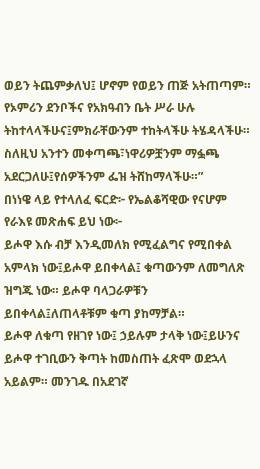ወይን ትጨምቃለህ፤ ሆኖም የወይን ጠጅ አትጠጣም።
የኦምሪን ደንቦችና የአክዓብን ቤት ሥራ ሁሉ ትከተላላችሁና፤ምክራቸውንም ተከትላችሁ ትሄዳላችሁ። ስለዚህ አንተን መቀጣጫ፣ነዋሪዎቿንም ማፏጫ አደርጋለሁ፤የሰዎችንም ፌዝ ትሸከማላችሁ።”
በነነዌ ላይ የተላለፈ ፍርድ፦ የኤልቆሻዊው የናሆም የራእዩ መጽሐፍ ይህ ነው፦
ይሖዋ እሱ ብቻ እንዲመለክ የሚፈልግና የሚበቀል አምላክ ነው፤ይሖዋ ይበቀላል፤ ቁጣውንም ለመግለጽ ዝግጁ ነው። ይሖዋ ባላጋራዎቹን ይበቀላል፤ለጠላቶቹም ቁጣ ያከማቻል።
ይሖዋ ለቁጣ የዘገየ ነው፤ ኃይሉም ታላቅ ነው፤ይሁንና ይሖዋ ተገቢውን ቅጣት ከመስጠት ፈጽሞ ወደኋላ አይልም። መንገዱ በአደገኛ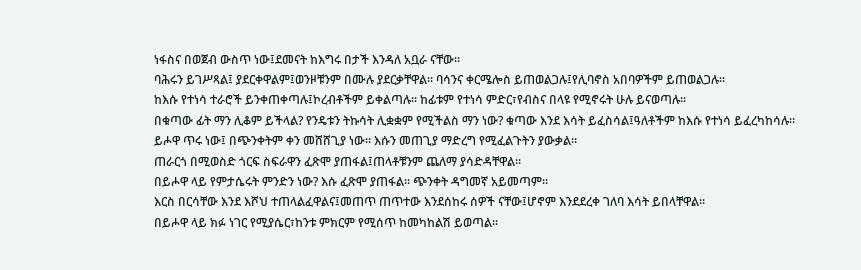ነፋስና በወጀብ ውስጥ ነው፤ደመናት ከእግሩ በታች እንዳለ አቧራ ናቸው።
ባሕሩን ይገሥጻል፤ ያደርቀዋልም፤ወንዞቹንም በሙሉ ያደርቃቸዋል። ባሳንና ቀርሜሎስ ይጠወልጋሉ፤የሊባኖስ አበባዎችም ይጠወልጋሉ።
ከእሱ የተነሳ ተራሮች ይንቀጠቀጣሉ፤ኮረብቶችም ይቀልጣሉ። ከፊቱም የተነሳ ምድር፣የብስና በላዩ የሚኖሩት ሁሉ ይናወጣሉ።
በቁጣው ፊት ማን ሊቆም ይችላል? የንዴቱን ትኩሳት ሊቋቋም የሚችልስ ማን ነው? ቁጣው እንደ እሳት ይፈስሳል፤ዓለቶችም ከእሱ የተነሳ ይፈረካከሳሉ።
ይሖዋ ጥሩ ነው፤ በጭንቀትም ቀን መሸሸጊያ ነው። እሱን መጠጊያ ማድረግ የሚፈልጉትን ያውቃል።
ጠራርጎ በሚወስድ ጎርፍ ስፍራዋን ፈጽሞ ያጠፋል፤ጠላቶቹንም ጨለማ ያሳድዳቸዋል።
በይሖዋ ላይ የምታሴሩት ምንድን ነው? እሱ ፈጽሞ ያጠፋል። ጭንቀት ዳግመኛ አይመጣም።
እርስ በርሳቸው እንደ እሾህ ተጠላልፈዋልና፤መጠጥ ጠጥተው እንደሰከሩ ሰዎች ናቸው፤ሆኖም እንደደረቀ ገለባ እሳት ይበላቸዋል።
በይሖዋ ላይ ክፉ ነገር የሚያሴር፣ከንቱ ምክርም የሚሰጥ ከመካከልሽ ይወጣል።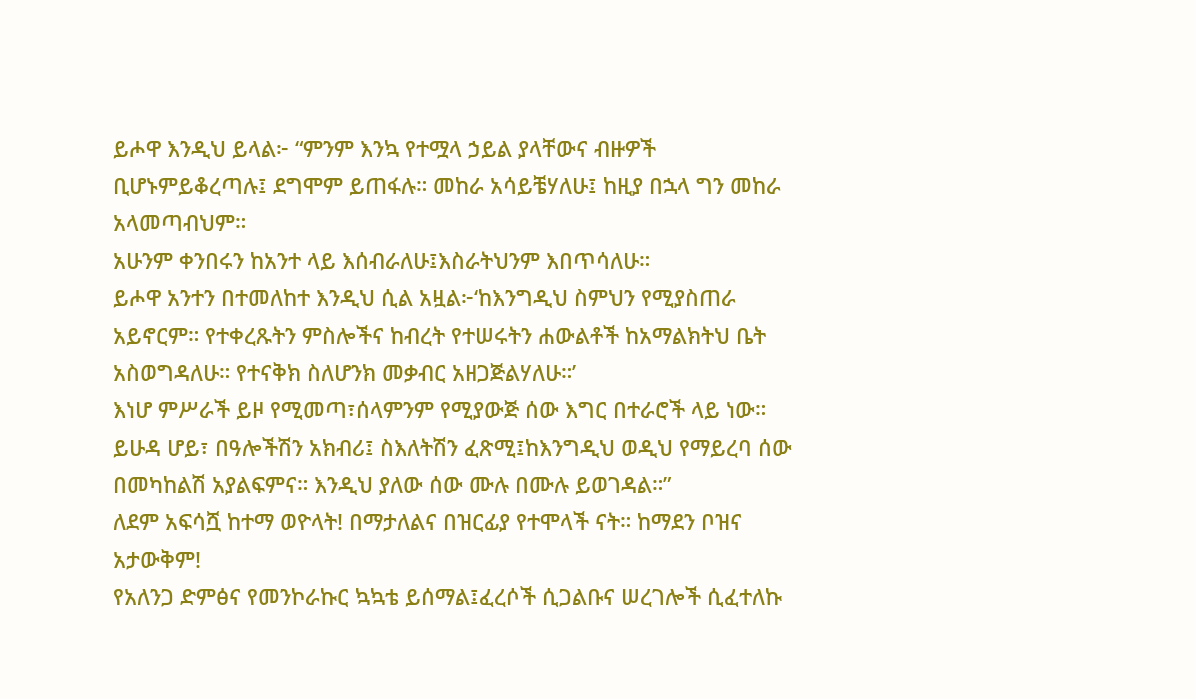ይሖዋ እንዲህ ይላል፦ “ምንም እንኳ የተሟላ ኃይል ያላቸውና ብዙዎች ቢሆኑምይቆረጣሉ፤ ደግሞም ይጠፋሉ። መከራ አሳይቼሃለሁ፤ ከዚያ በኋላ ግን መከራ አላመጣብህም።
አሁንም ቀንበሩን ከአንተ ላይ እሰብራለሁ፤እስራትህንም እበጥሳለሁ።
ይሖዋ አንተን በተመለከተ እንዲህ ሲል አዟል፦‘ከእንግዲህ ስምህን የሚያስጠራ አይኖርም። የተቀረጹትን ምስሎችና ከብረት የተሠሩትን ሐውልቶች ከአማልክትህ ቤት አስወግዳለሁ። የተናቅክ ስለሆንክ መቃብር አዘጋጅልሃለሁ።’
እነሆ ምሥራች ይዞ የሚመጣ፣ሰላምንም የሚያውጅ ሰው እግር በተራሮች ላይ ነው። ይሁዳ ሆይ፣ በዓሎችሽን አክብሪ፤ ስእለትሽን ፈጽሚ፤ከእንግዲህ ወዲህ የማይረባ ሰው በመካከልሽ አያልፍምና። እንዲህ ያለው ሰው ሙሉ በሙሉ ይወገዳል።”
ለደም አፍሳሿ ከተማ ወዮላት! በማታለልና በዝርፊያ የተሞላች ናት። ከማደን ቦዝና አታውቅም!
የአለንጋ ድምፅና የመንኮራኩር ኳኳቴ ይሰማል፤ፈረሶች ሲጋልቡና ሠረገሎች ሲፈተለኩ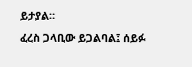ይታያል።
ፈረስ ጋላቢው ይጋልባል፤ ሰይፉ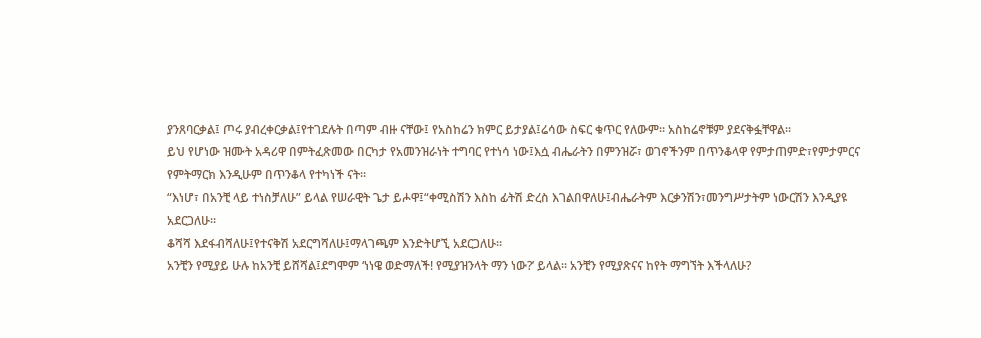ያንጸባርቃል፤ ጦሩ ያብረቀርቃል፤የተገደሉት በጣም ብዙ ናቸው፤ የአስከሬን ክምር ይታያል፤ሬሳው ስፍር ቁጥር የለውም። አስከሬኖቹም ያደናቅፏቸዋል።
ይህ የሆነው ዝሙት አዳሪዋ በምትፈጽመው በርካታ የአመንዝራነት ተግባር የተነሳ ነው፤እሷ ብሔራትን በምንዝሯ፣ ወገኖችንም በጥንቆላዋ የምታጠምድ፣የምታምርና የምትማርክ እንዲሁም በጥንቆላ የተካነች ናት።
“እነሆ፣ በአንቺ ላይ ተነስቻለሁ” ይላል የሠራዊት ጌታ ይሖዋ፤“ቀሚስሽን እስከ ፊትሽ ድረስ እገልበዋለሁ፤ብሔራትም እርቃንሽን፣መንግሥታትም ነውርሽን እንዲያዩ አደርጋለሁ።
ቆሻሻ እደፋብሻለሁ፤የተናቅሽ አደርግሻለሁ፤ማላገጫም እንድትሆኚ አደርጋለሁ።
አንቺን የሚያይ ሁሉ ከአንቺ ይሸሻል፤ደግሞም ‘ነነዌ ወድማለች! የሚያዝንላት ማን ነው?’ ይላል። አንቺን የሚያጽናና ከየት ማግኘት እችላለሁ?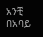አንቺ በአባይ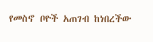የመስኖ ቦዮች አጠገብ ከነበረችው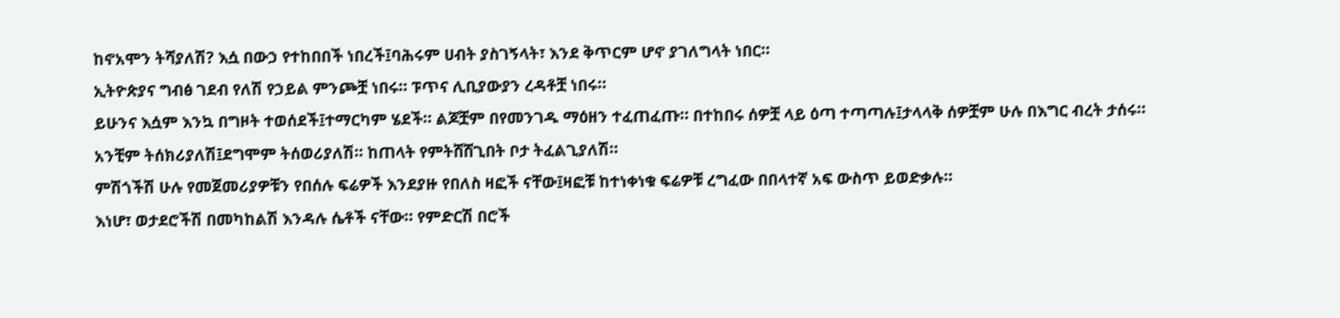ከኖአሞን ትሻያለሽ? እሷ በውኃ የተከበበች ነበረች፤ባሕሩም ሀብት ያስገኝላት፣ እንደ ቅጥርም ሆኖ ያገለግላት ነበር።
ኢትዮጵያና ግብፅ ገደብ የለሽ የኃይል ምንጮቿ ነበሩ። ፑጥና ሊቢያውያን ረዳቶቿ ነበሩ።
ይሁንና እሷም እንኳ በግዞት ተወሰደች፤ተማርካም ሄደች። ልጆቿም በየመንገዱ ማዕዘን ተፈጠፈጡ። በተከበሩ ሰዎቿ ላይ ዕጣ ተጣጣሉ፤ታላላቅ ሰዎቿም ሁሉ በእግር ብረት ታሰሩ።
አንቺም ትሰክሪያለሽ፤ደግሞም ትሰወሪያለሽ። ከጠላት የምትሸሸጊበት ቦታ ትፈልጊያለሽ።
ምሽጎችሽ ሁሉ የመጀመሪያዎቹን የበሰሉ ፍሬዎች እንደያዙ የበለስ ዛፎች ናቸው፤ዛፎቹ ከተነቀነቁ ፍሬዎቹ ረግፈው በበላተኛ አፍ ውስጥ ይወድቃሉ።
እነሆ፣ ወታደሮችሽ በመካከልሽ እንዳሉ ሴቶች ናቸው። የምድርሽ በሮች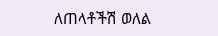ለጠላቶችሽ ወለል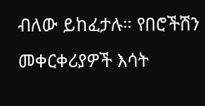ብለው ይከፈታሉ። የበሮችሽን መቀርቀሪያዎች እሳት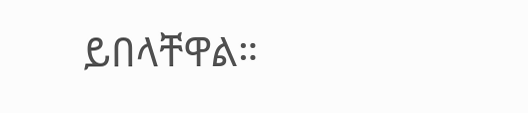ይበላቸዋል።